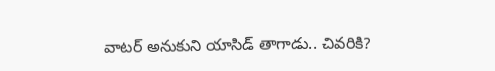వాటర్ అనుకుని యాసిడ్ తాగాడు.. చివరికి?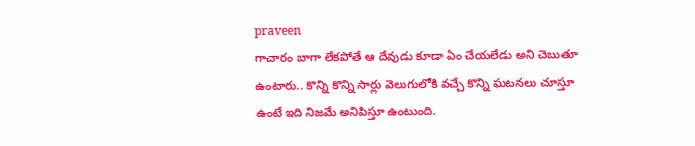praveen
గాచారం బాగా లేకపోతే ఆ దేవుడు కూడా ఏం చేయలేడు అని చెబుతూ ఉంటారు.. కొన్ని కొన్ని సార్లు వెలుగులోకి వచ్చే కొన్ని ఘటనలు చూస్తూ ఉంటే ఇది నిజమే అనిపిస్తూ ఉంటుంది.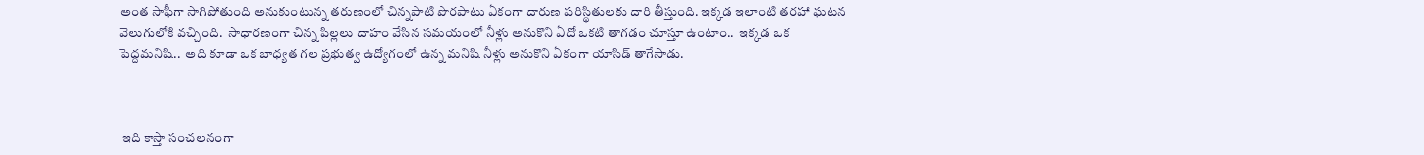అంత సాఫీగా సాగిపోతుంది అనుకుంటున్న తరుణంలో చిన్నపాటి పొరపాటు ఏకంగా దారుణ పరిస్థితులకు దారి తీస్తుంది. ఇక్కడ ఇలాంటి తరహా ఘటన వెలుగులోకి వచ్చింది.  సాధారణంగా చిన్న పిల్లలు దాహం వేసిన సమయంలో నీళ్లు అనుకొని ఏదో ఒకటి తాగడం చూస్తూ ఉంటాం..  ఇక్కడ ఒక పెద్దమనిషి..  అది కూడా ఒక బాధ్యత గల ప్రభుత్వ ఉద్యోగంలో ఉన్న మనిషి నీళ్లు అనుకొని ఏకంగా యాసిడ్ తాగేసాడు.



 ఇది కాస్తా సంచలనంగా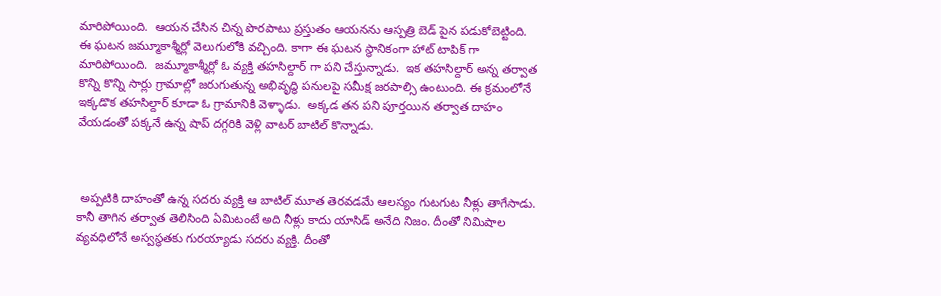మారిపోయింది.  ఆయన చేసిన చిన్న పొరపాటు ప్రస్తుతం ఆయనను ఆస్పత్రి బెడ్ పైన పడుకోబెట్టింది.  ఈ ఘటన జమ్మూకాశ్మీర్లో వెలుగులోకి వచ్చింది. కాగా ఈ ఘటన స్థానికంగా హాట్ టాపిక్ గా మారిపోయింది.  జమ్మూకాశ్మీర్లో ఓ వ్యక్తి తహసిల్దార్ గా పని చేస్తున్నాడు.  ఇక తహసిల్దార్ అన్న తర్వాత కొన్ని కొన్ని సార్లు గ్రామాల్లో జరుగుతున్న అభివృద్ధి పనులపై సమీక్ష జరపాల్సి ఉంటుంది. ఈ క్రమంలోనే ఇక్కడొక తహసిల్దార్ కూడా ఓ గ్రామానికి వెళ్ళాడు.  అక్కడ తన పని పూర్తయిన తర్వాత దాహం వేయడంతో పక్కనే ఉన్న షాప్ దగ్గరికి వెళ్లి వాటర్ బాటిల్ కొన్నాడు.



 అప్పటికి దాహంతో ఉన్న సదరు వ్యక్తి ఆ బాటిల్ మూత తెరవడమే ఆలస్యం గుటగుట నీళ్లు తాగేసాడు.  కానీ తాగిన తర్వాత తెలిసింది ఏమిటంటే అది నీళ్లు కాదు యాసిడ్ అనేది నిజం. దీంతో నిమిషాల వ్యవధిలోనే అస్వస్థతకు గురయ్యాడు సదరు వ్యక్తి. దీంతో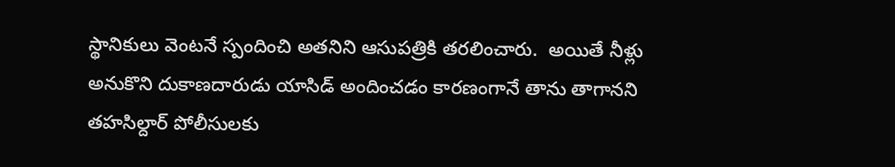స్థానికులు వెంటనే స్పందించి అతనిని ఆసుపత్రికి తరలించారు.  అయితే నీళ్లు అనుకొని దుకాణదారుడు యాసిడ్ అందించడం కారణంగానే తాను తాగానని తహసిల్దార్ పోలీసులకు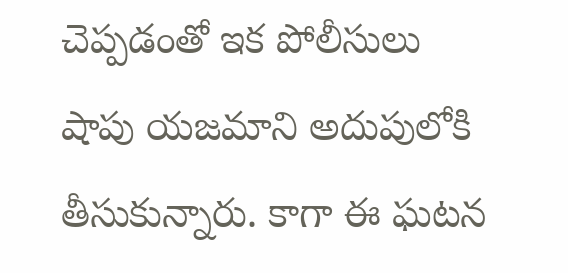చెప్పడంతో ఇక పోలీసులు షాపు యజమాని అదుపులోకి తీసుకున్నారు. కాగా ఈ ఘటన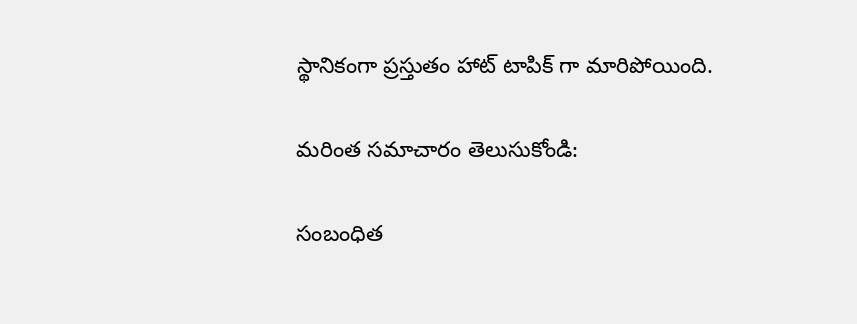స్థానికంగా ప్రస్తుతం హాట్ టాపిక్ గా మారిపోయింది.

మరింత సమాచారం తెలుసుకోండి:

సంబంధిత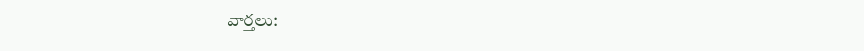వార్తలు: